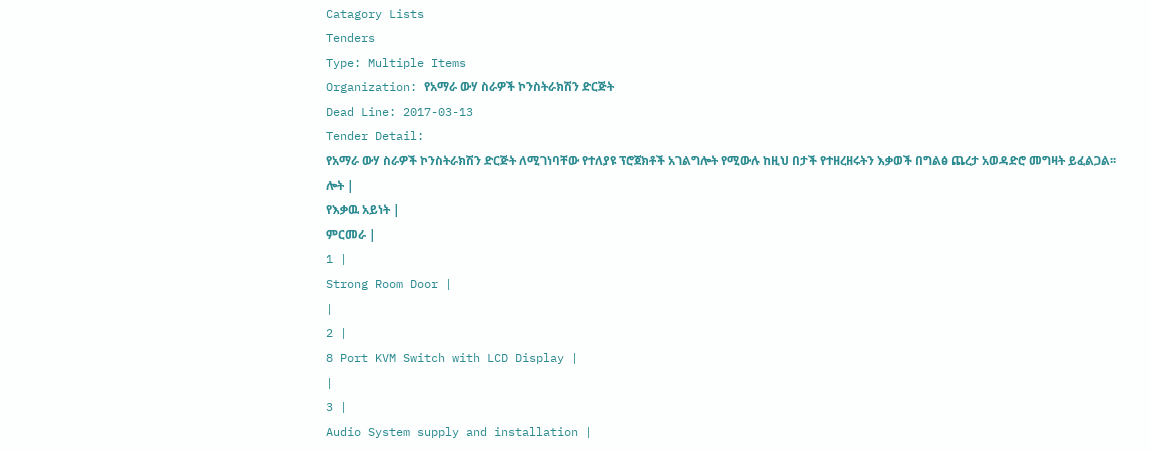Catagory Lists
Tenders
Type: Multiple Items
Organization: የአማራ ውሃ ስራዎች ኮንስትራክሽን ድርጅት
Dead Line: 2017-03-13
Tender Detail:
የአማራ ውሃ ስራዎች ኮንስትራክሽን ድርጅት ለሚገነባቸው የተለያዩ ፕሮጀክቶች አገልግሎት የሚውሉ ከዚህ በታች የተዘረዘሩትን እቃወች በግልፅ ጨረታ አወዳድሮ መግዛት ይፈልጋል፡፡
ሎት |
የእቃዉ አይነት |
ምርመራ |
1 |
Strong Room Door |
|
2 |
8 Port KVM Switch with LCD Display |
|
3 |
Audio System supply and installation |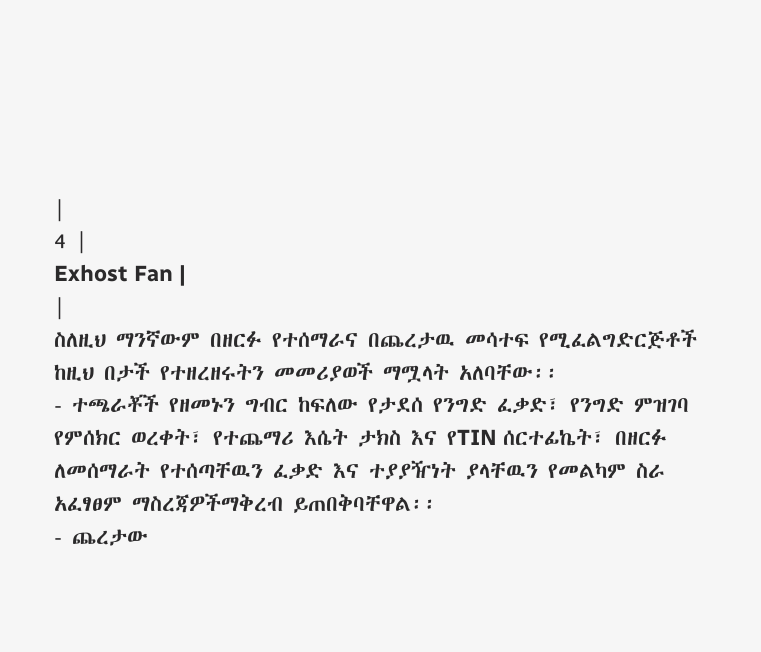|
4 |
Exhost Fan |
|
ስለዚህ ማንኛውም በዘርፉ የተሰማራና በጨረታዉ መሳተፍ የሚፈልግድርጅቶች ከዚህ በታች የተዘረዘሩትን መመሪያወች ማሟላት አለባቸው፡፡
- ተጫራቾች የዘመኑን ግብር ከፍለው የታደሰ የንግድ ፈቃድ፣ የንግድ ምዝገባ የምሰክር ወረቀት፣ የተጨማሪ እሴት ታክስ እና የTIN ሰርተፊኬት፣ በዘርፉ ለመሰማራት የተሰጣቸዉን ፈቃድ እና ተያያዥነት ያላቸዉን የመልካም ስራ አፈፃፀም ማስረጃዎችማቅረብ ይጠበቅባቸዋል፡፡
- ጨረታው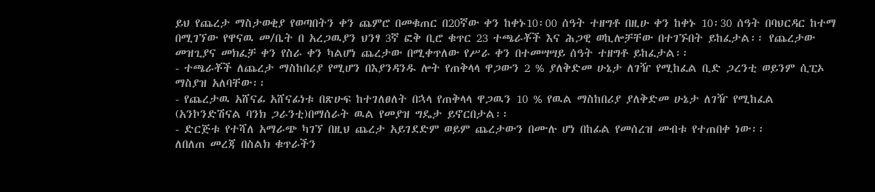ይህ የጨረታ ማስታወቂያ የወጣበትን ቀን ጨምሮ በመቁጠር በ20ኛው ቀን ከቀኑ10፡00 ሰዓት ተዘግቶ በዚሁ ቀን ከቀኑ 10፡30 ሰዓት በባህርዳር ከተማ በሚገኘው የዋናዉ መ/ቤት በ አረጋዉያን ህንፃ 3ኛ ፎቅ ቢሮ ቁጥር 23 ተጫራቾች እና ሕጋዊ ወኪሎቻቸው በተገኙበት ይከፈታል፡፡ የጨረታው መዝጊያና መክፈቻ ቀን የስራ ቀን ካልሆነ ጨረታው በሚቀጥለው የሥራ ቀን በተመሣሣይ ሰዓት ተዘግቶ ይከፈታል፡፡
- ተጫራቾች ለጨረታ ማስከበሪያ የሚሆን በእያንዳንዱ ሎት የጠቅላላ ዋጋውን 2 % ያለቅድመ ሁኔታ ለገዥ የሚከፈል ቢድ ጋረንቲ ወይንም ሲፒኦ ማስያዝ አለባቸው፡፡
- የጨረታዉ አሸናፊ አሸናፊነቱ በጽሁፍ ከተገለፀለት በኋላ የጠቅላላ ዋጋዉን 10 % የዉል ማስከበሪያ ያለቅድመ ሁኔታ ለገዥ የሚከፈል (አንኮንድሽናል ባንክ ጋራንቲ)በማሰራት ዉል የመያዝ ግዴታ ይኖርበታል፡፡
- ድርጅቱ የተሻለ አማራጭ ካገኘ በዚህ ጨረታ አይገደድም ወይም ጨረታውን በሙሉ ሆነ በከፊል የመሰረዝ መብቱ የተጠበቀ ነው፡፡
ለበለጠ መረጃ በስልክ ቁጥራችን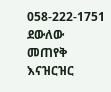058-222-1751 ደውለው መጠየቅ እናዝርዝር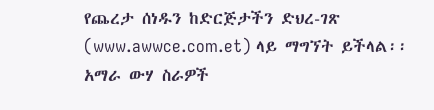የጨረታ ሰነዱን ከድርጅታችን ድህረ-ገጽ (www.awwce.com.et) ላይ ማግኘት ይችላል፡፡
አማራ ውሃ ስራዎች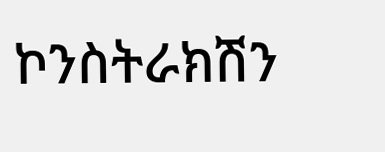ኮንስትራክሽን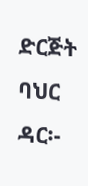ድርጅት
ባህር ዳር፡-